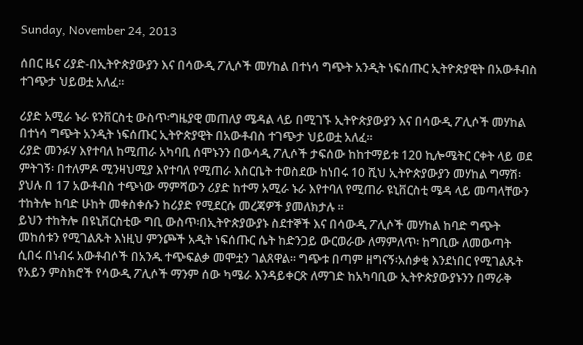Sunday, November 24, 2013

ሰበር ዜና ሪያድ-በኢትዮጵያውያን እና በሳውዲ ፖሊሶች መሃከል በተነሳ ግጭት አንዲት ነፍሰጡር ኢትዮጵያዊት በአውቶብስ ተገጭታ ህይወቷ አለፈ።

ሪያድ አሚራ ኑራ ዩንቨርስቲ ውስጥ፡ግዜያዊ መጠለያ ሜዳል ላይ በሚገኙ ኢትዮጵያውያን እና በሳውዲ ፖሊሶች መሃከል በተነሳ ግጭት አንዲት ነፍሰጡር ኢትዮጵያዊት በአውቶብስ ተገጭታ ህይወቷ አለፈ።
ሪያድ መንፉሃ እየተባለ ከሚጠራ አካባቢ ሰሞኑንን በውሳዲ ፖሊሶች ታፍሰው ከከተማይቱ 120 ኪሎሜትር ርቀት ላይ ወደ ምትገኝ፡ በተለምዶ ሚንዛህሚያ እየተባለ የሚጠራ እስርቤት ተወስደው ከነበሩ 10 ሺህ ኢትዮጵያውያን መሃከል ግማሽ፡ያህሉ በ 17 አውቶብስ ተጭነው ማምሻውን ሪያድ ከተማ አሚራ ኑራ እየተባለ የሚጠራ ዩኒቨርስቲ ሜዳ ላይ መጣላቸውን ተከትሎ ከባድ ሁከት መቀስቀሱን ከሪያድ የሚደርሱ መረጃዎች ያመለክታሉ ።
ይህን ተከትሎ በዩኒቨርስቲው ግቢ ውስጥ፡በኢትዮጵያውያኑ ስደተኞች እና በሳውዲ ፖሊሶች መሃከል ከባድ ግጭት መከሰቱን የሚገልጹት እነዚህ ምንጮች አዲት ነፍሰጡር ሴት ከድንጋይ ውርወራው ለማምለጥ፡ ከግቢው ለመውጣት ሲበሩ በነብሩ አውቶብሶች በአንዱ ተጭፍልቃ መሞቷን ገልጸዋል። ግጭቱ በጣም ዘግናኝ፡አሰቃቂ እንደነበር የሚገልጹት የአይን ምስክሮች የሳውዲ ፖሊሶች ማንም ሰው ካሜራ እንዳይቀርጽ ለማገድ ከአካባቢው ኢትዮጵያውያኑንን በማራቅ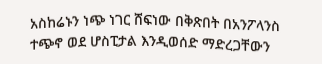አስከሬኑን ነጭ ነገር ሸፍነው በቅጽበት በአንፖላንስ ተጭኖ ወደ ሆስፒታል እንዲወሰድ ማድረጋቸውን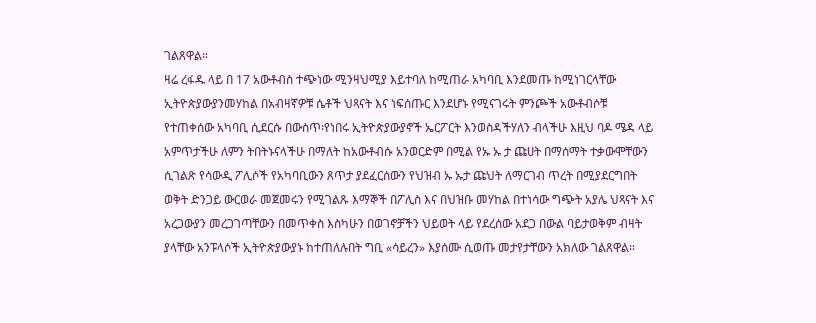ገልጸዋል።
ዛሬ ረፋዱ ላይ በ 17 አውቶብስ ተጭነው ሚንዛህሚያ እይተባለ ከሚጠራ አካባቢ እንደመጡ ከሚነገርላቸው ኢትዮጵያውያንመሃከል በአብዛኛዎቹ ሴቶች ህጻናት እና ነፍሰጡር እንደሆኑ የሚናገሩት ምንጮች አውቶብሶቹ የተጠቀሰው አካባቢ ሲደርሱ በውስጥ፡የነበሩ ኢትዮጵያውያኖች ኤርፖርት እንወስዳችሃለን ብላችሁ እዚህ ባዶ ሜዳ ላይ አምጥታችሁ ለምን ትበትኑናላችሁ በማለት ከአውቶብሱ አንወርድም በሚል የኡ ኡ ታ ጩሀት በማሰማት ተቃውሞቸውን ሲገልጽ የሳውዲ ፖሊሶች የአካባቢውን ጸጥታ ያደፈርሰውን የህዝብ ኡ ኡታ ጩህት ለማርገብ ጥረት በሚያደርግበት ወቅት ድንጋይ ውርወራ መጀመሩን የሚገልጹ እማኞች በፖሊስ እና በህዝቡ መሃከል በተነሳው ግጭት አያሌ ህጻናት እና አረጋውያን መረጋገጣቸውን በመጥቀስ እስካሁን በወገኖቻችን ህይወት ላይ የደረሰው አደጋ በውል ባይታወቅም ብዛት ያላቸው አንፑላሶች ኢትዮጵያውያኑ ከተጠለሉበት ግቢ «ሳይረን» እያሰሙ ሲወጡ መታየታቸውን አክለው ገልጸዋል።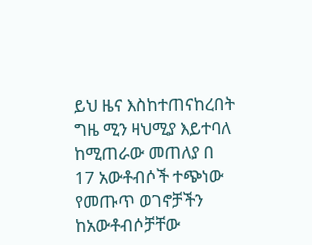ይህ ዜና እስከተጠናከረበት ግዜ ሚን ዛህሚያ እይተባለ ከሚጠራው መጠለያ በ 17 አውቶብሶች ተጭነው የመጡጥ ወገኖቻችን ከአውቶብሶቻቸው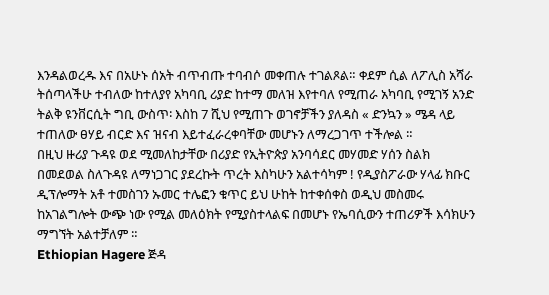እንዳልወረዱ እና በአሁኑ ሰአት ብጥብጡ ተባብሶ መቀጠሉ ተገልጾል። ቀደም ሲል ለፖሊስ አሻራ ትሰጣላችሁ ተብለው ከተለያየ አካባቢ ሪያድ ከተማ መለዝ እየተባለ የሚጠራ አካባቢ የሚገኝ አንድ ትልቅ ዩንቨርሲት ግቢ ውስጥ፡ እስከ 7 ሺህ የሚጠጉ ወገኖቻችን ያለዳስ « ድንኳን » ሜዳ ላይ ተጠለው ፀሃይ ብርድ እና ዝናብ እይተፈራረቀባቸው መሆኑን ለማረጋገጥ ተችሎል ።
በዚህ ዙሪያ ጉዳዩ ወደ ሚመለከታቸው በሪያድ የኢትዮጵያ አንባሳደር መሃመድ ሃሰን ስልክ በመደወል ስለጉዳዩ ለማነጋገር ያደረኩት ጥረት እስካሁን አልተሳካም ! የዲያስፖራው ሃላፊ ክቡር ዲፕሎማት አቶ ተመስገን ኡመር ተሌፎን ቁጥር ይህ ሁከት ከተቀሰቀስ ወዲህ መስመሩ ከአገልግሎት ውጭ ነው የሚል መለዕክት የሚያስተላልፍ በመሆኑ የኤባሲውን ተጠሪዎች እሳክሁን ማግኘት አልተቻለም ።
Ethiopian Hagere ጅዳ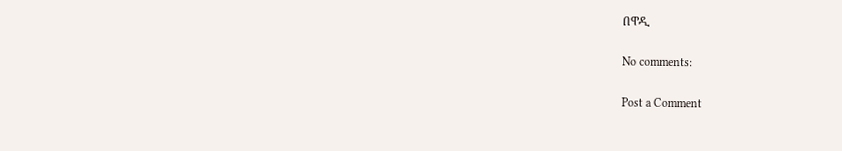በዋዲ

No comments:

Post a Comment